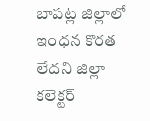బాపట్ల జిల్లాలో ఇంధన కొరత లేదని జిల్లా కలెక్టర్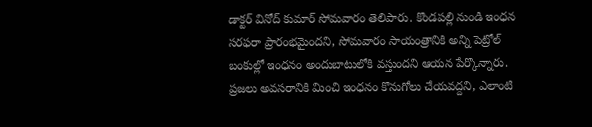డాక్టర్ వినోద్ కుమార్ సోమవారం తెలిపారు. కొండపల్లి నుండి ఇంధన సరఫరా ప్రారంభమైందని, సోమవారం సాయంత్రానికి అన్ని పెట్రోల్ బంకుల్లో ఇంధనం అందుబాటులోకి వస్తుందని ఆయన పేర్కొన్నారు. ప్రజలు అవసరానికి మించి ఇంధనం కొనుగోలు చేయవద్దని, ఎలాంటి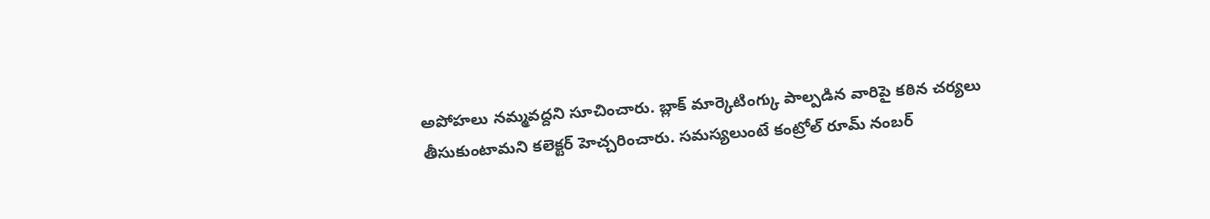అపోహలు నమ్మవద్దని సూచించారు. బ్లాక్ మార్కెటింగ్కు పాల్పడిన వారిపై కఠిన చర్యలు తీసుకుంటామని కలెక్టర్ హెచ్చరించారు. సమస్యలుంటే కంట్రోల్ రూమ్ నంబర్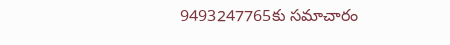9493247765కు సమాచారం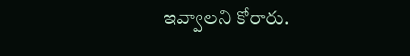ఇవ్వాలని కోరారు.